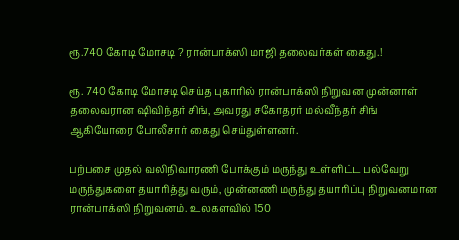ரூ.740 கோடி மோசடி ? ரான்பாக்ஸி மாஜி தலைவர்கள் கைது.!

ரூ. 740 கோடி மோசடி செய்த புகாரில் ரான்பாக்ஸி நிறுவன முன்னாள் தலைவரான ஷிவிந்தர் சிங், அவரது சகோதரர் மல்வீந்தர் சிங் ஆகியோரை போலீசார் கைது செய்துள்ளனர்.

பற்பசை முதல் வலிநிவாரணி போக்கும் மருந்து உள்ளிட்ட பல்வேறு மருந்துகளை தயாரித்து வரும், முன்னணி மருந்து தயாரிப்பு நிறுவனமான ரான்பாக்ஸி நிறுவனம். உலகளவில் 150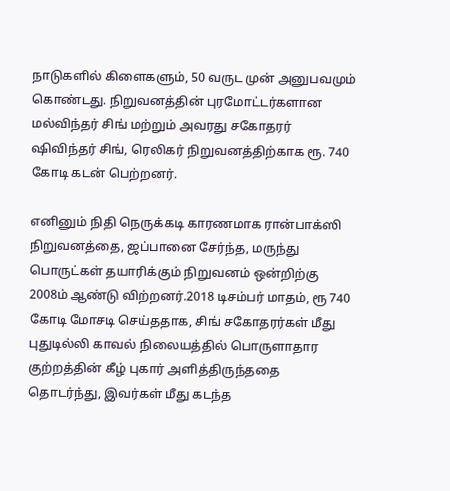நாடுகளில் கிளைகளும், 50 வருட முன் அனுபவமும் கொண்டது. நிறுவனத்தின் புரமோட்டர்களான மல்விந்தர் சிங் மற்றும் அவரது சகோதரர் ஷிவிந்தர் சிங், ரெலிகர் நிறுவனத்திற்காக ரூ. 740 கோடி கடன் பெற்றனர்.

எனினும் நிதி நெருக்கடி காரணமாக ரான்பாக்ஸி நிறுவனத்தை, ஜப்பானை சேர்ந்த, மருந்து பொருட்கள் தயாரிக்கும் நிறுவனம் ஒன்றிற்கு 2008ம் ஆண்டு விற்றனர்.2018 டிசம்பர் மாதம், ரூ 740 கோடி மோசடி செய்ததாக, சிங் சகோதரர்கள் மீது புதுடில்லி காவல் நிலையத்தில் பொருளாதார குற்றத்தின் கீழ் புகார் அளித்திருந்ததை தொடர்ந்து, இவர்கள் மீது கடந்த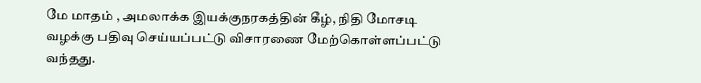மே மாதம் , அமலாக்க இயக்குநரகத்தின் கீழ், நிதி மோசடி வழக்கு பதிவு செய்யப்பட்டு விசாரணை மேற்கொள்ளப்பட்டு வந்தது.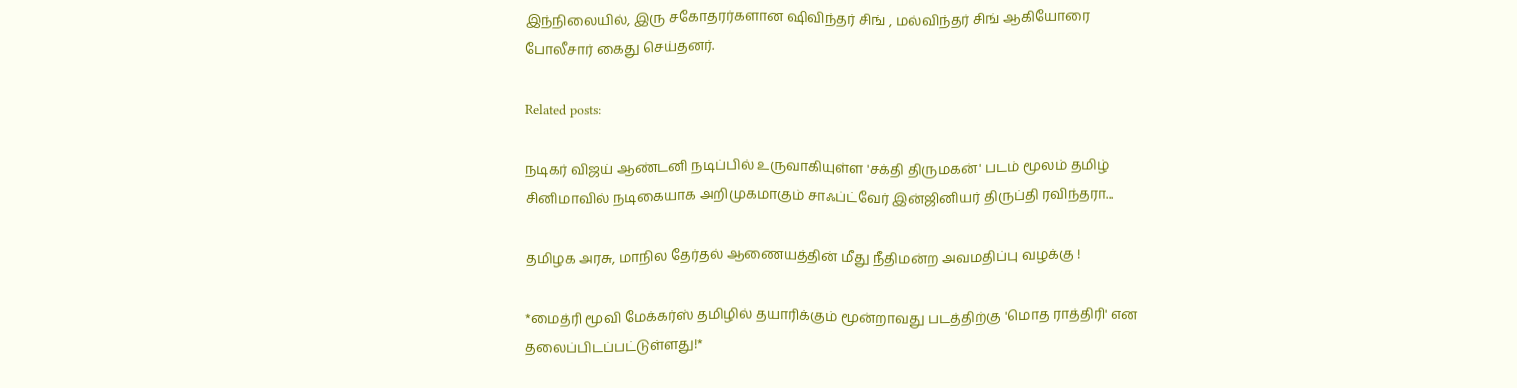இந்நிலையில், இரு சகோதரர்களான ஷிவிந்தர் சிங் , மல்விந்தர் சிங் ஆகியோரை போலீசார் கைது செய்தனர்.

Related posts:

நடிகர் விஜய் ஆண்டனி நடிப்பில் உருவாகியுள்ள 'சக்தி திருமகன்' படம் மூலம் தமிழ் சினிமாவில் நடிகையாக அறிமுகமாகும் சாஃப்ட்வேர் இன்ஜினியர் திருப்தி ரவிந்தரா...

தமிழக அரசு, மாநில தேர்தல் ஆணையத்தின் மீது நீதிமன்ற அவமதிப்பு வழக்கு !

*மைத்ரி மூவி மேக்கர்ஸ் தமிழில் தயாரிக்கும் மூன்றாவது படத்திற்கு 'மொத ராத்திரி' என தலைப்பிடப்பட்டுள்ளது!*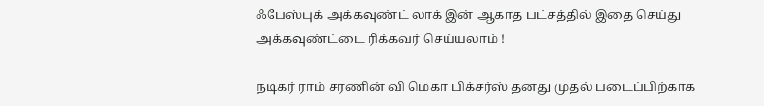ஃபேஸ்புக் அக்கவுண்ட் லாக் இன் ஆகாத பட்சத்தில் இதை செய்து அக்கவுண்ட்டை ரிக்கவர் செய்யலாம் !

நடிகர் ராம் சரணின் வி மெகா பிக்சர்ஸ் தனது முதல் படைப்பிற்காக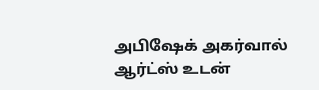அபிஷேக் அகர்வால் ஆர்ட்ஸ் உடன்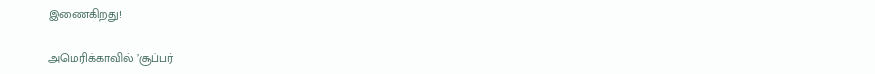இணைகிறது!

அமெரிக்காவில் ’சூப்பர்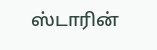ஸ்டாரின்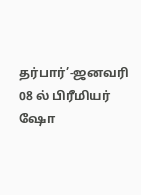தர்பார்’-ஜனவரி 08 ல் பிரீமியர் ஷோ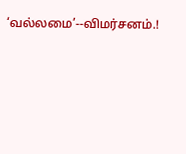‘வல்லமை’--விமர்சனம்.!